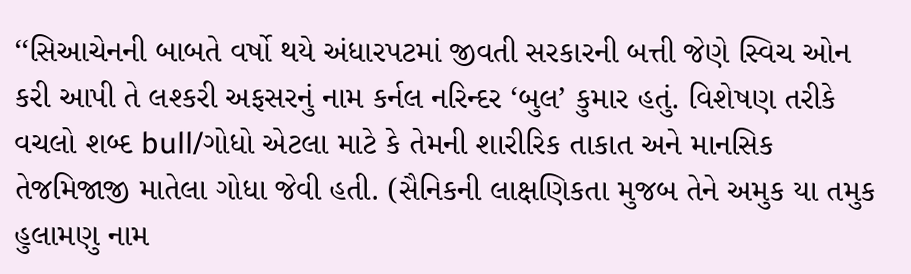‘‘સિઆચેનની બાબતે વર્ષો થયે અંધારપટમાં જીવતી સરકારની બત્તી જેણે સ્વિચ ઓન કરી આપી તે લશ્કરી અફસરનું નામ કર્નલ નરિન્દર ‘બુલ’ કુમાર હતું. વિશેષણ તરીકે વચલો શબ્દ bull/ગોધો એટલા માટે કે તેમની શારીરિક તાકાત અને માનસિક તેજમિજાજી માતેલા ગોધા જેવી હતી. (સૈનિકની લાક્ષણિકતા મુજબ તેને અમુક યા તમુક હુલામણુ નામ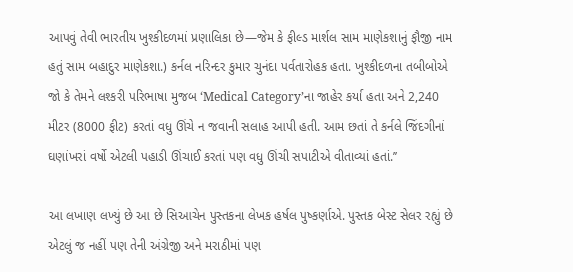આપવું તેવી ભારતીય ખુશ્કીદળમાં પ્રણાલિકા છે—જેમ કે ફીલ્ડ માર્શલ સામ માણેકશાનું ફૌજી નામ હતું સામ બહાદુર માણેકશા.) કર્નલ નરિન્દર કુમાર ચુનંદા પર્વતારોહક હતા. ખુશ્કીદળના તબીબોએ જો કે તેમને લશ્કરી પરિભાષા મુજબ ‘Medical Category’ના જાહેર કર્યા હતા અને 2,240 મીટર (8000 ફીટ) કરતાં વધુ ઊંચે ન જવાની સલાહ આપી હતી. આમ છતાં તે કર્નલે જિંદગીનાં ઘણાંખરાં વર્ષો એટલી પહાડી ઊંચાઈ કરતાં પણ વધુ ઊંચી સપાટીએ વીતાવ્યાં હતાં.’’

આ લખાણ લખ્યું છે આ છે સિઆચેન પુસ્તકના લેખક હર્ષલ પુષ્કર્ણાએ. પુસ્તક બેસ્ટ સેલર રહ્યું છે એટલું જ નહીં પણ તેની અંગ્રેજી અને મરાઠીમાં પણ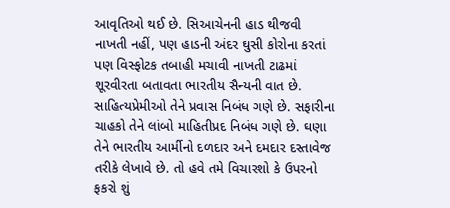આવૃતિઓ થઈ છે. સિઆચેનની હાડ થીજવી નાખતી નહીં, પણ હાડની અંદર ઘુસી કોરોના કરતાં પણ વિસ્ફોટક તબાહી મચાવી નાખતી ટાઢમાં શૂરવીરતા બતાવતા ભારતીય સૈન્યની વાત છે. સાહિત્યપ્રેમીઓ તેને પ્રવાસ નિબંધ ગણે છે. સફારીના ચાહકો તેને લાંબો માહિતીપ્રદ નિબંધ ગણે છે. ઘણા તેને ભારતીય આર્મીનો દળદાર અને દમદાર દસ્તાવેજ તરીકે લેખાવે છે. તો હવે તમે વિચારશો કે ઉપરનો ફકરો શું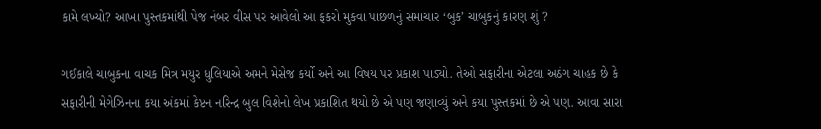કામે લખ્યો? આખા પુસ્તકમાંથી પેજ નંબર વીસ પર આવેલો આ ફકરો મુકવા પાછળનું સમાચાર ‘બુક’ ચાબુકનું કારણ શું ?

ગઈકાલે ચાબુકના વાચક મિત્ર મયુર ધુલિયાએ અમને મેસેજ કર્યો અને આ વિષય પર પ્રકાશ પાડ્યો. તેઓ સફારીના એટલા અઠંગ ચાહક છે કે સફારીની મેગેઝિનના કયા અંકમાં કેપ્ટન નરિન્દ્ર બુલ વિશેનો લેખ પ્રકાશિત થયો છે એ પણ જણાવ્યું અને કયા પુસ્તકમાં છે એ પણ. આવા સારા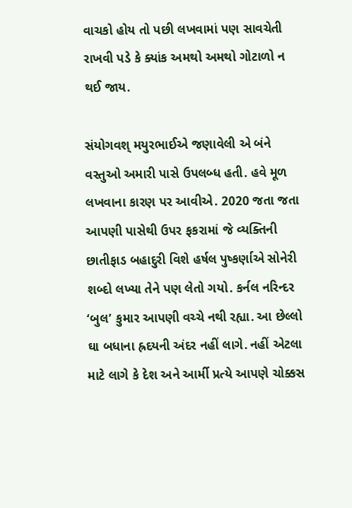વાચકો હોય તો પછી લખવામાં પણ સાવચેતી રાખવી પડે કે ક્યાંક અમથો અમથો ગોટાળો ન થઈ જાય.

સંયોગવશ્ મયુરભાઈએ જણાવેલી એ બંને વસ્તુઓ અમારી પાસે ઉપલબ્ધ હતી. હવે મૂળ લખવાના કારણ પર આવીએ. 2020 જતા જતા આપણી પાસેથી ઉપર ફકરામાં જે વ્યક્તિની છાતીફાડ બહાદુરી વિશે હર્ષલ પુષ્કર્ણાએ સોનેરી શબ્દો લખ્યા તેને પણ લેતો ગયો. કર્નલ નરિન્દર ‘બુલ’ કુમાર આપણી વચ્ચે નથી રહ્યા. આ છેલ્લો ઘા બધાના હ્રદયની અંદર નહીં લાગે. નહીં એટલા માટે લાગે કે દેશ અને આર્મી પ્રત્યે આપણે ચોક્કસ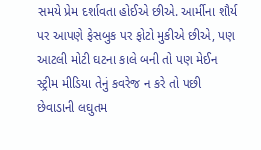સમયે પ્રેમ દર્શાવતા હોઈએ છીએ. આર્મીના શૌર્ય પર આપણે ફેસબુક પર ફોટો મુકીએ છીએ, પણ આટલી મોટી ઘટના કાલે બની તો પણ મેઈન સ્ટ્રીમ મીડિયા તેનું કવરેજ ન કરે તો પછી છેવાડાની લઘુતમ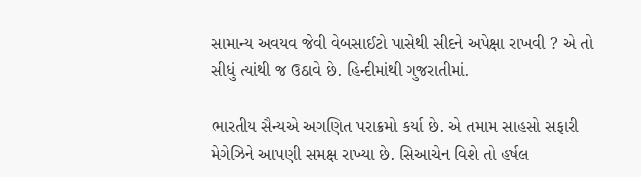સામાન્ય અવયવ જેવી વેબસાઈટો પાસેથી સીદને અપેક્ષા રાખવી ? એ તો સીધું ત્યાંથી જ ઉઠાવે છે. હિન્દીમાંથી ગુજરાતીમાં.

ભારતીય સૈન્યએ અગણિત પરાક્રમો કર્યા છે. એ તમામ સાહસો સફારી મેગેઝિને આપણી સમક્ષ રાખ્યા છે. સિઆચેન વિશે તો હર્ષલ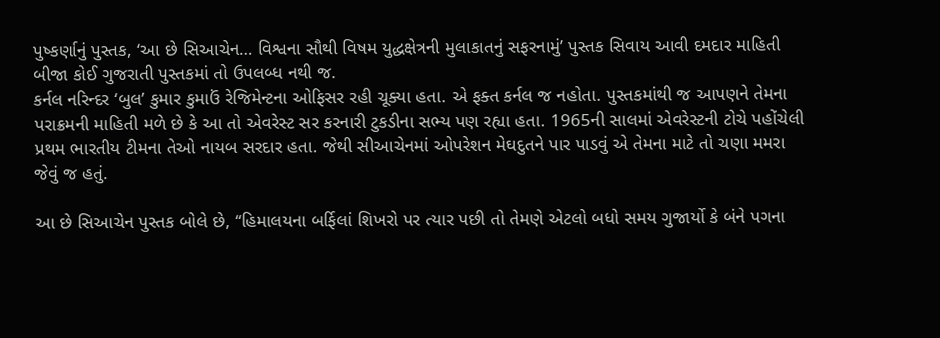પુષ્કર્ણાનું પુસ્તક, ‘આ છે સિઆચેન… વિશ્વના સૌથી વિષમ યુદ્ધક્ષેત્રની મુલાકાતનું સફરનામું’ પુસ્તક સિવાય આવી દમદાર માહિતી બીજા કોઈ ગુજરાતી પુસ્તકમાં તો ઉપલબ્ધ નથી જ.
કર્નલ નરિન્દર ‘બુલ’ કુમાર કુમાઉં રેજિમેન્ટના ઓફિસર રહી ચૂક્યા હતા. એ ફક્ત કર્નલ જ નહોતા. પુસ્તકમાંથી જ આપણને તેમના પરાક્રમની માહિતી મળે છે કે આ તો એવરેસ્ટ સર કરનારી ટુકડીના સભ્ય પણ રહ્યા હતા. 1965ની સાલમાં એવરેસ્ટની ટોચે પહોંચેલી પ્રથમ ભારતીય ટીમના તેઓ નાયબ સરદાર હતા. જેથી સીઆચેનમાં ઓપરેશન મેઘદુતને પાર પાડવું એ તેમના માટે તો ચણા મમરા જેવું જ હતું.

આ છે સિઆચેન પુસ્તક બોલે છે, ‘‘હિમાલયના બર્ફિલાં શિખરો પર ત્યાર પછી તો તેમણે એટલો બધો સમય ગુજાર્યો કે બંને પગના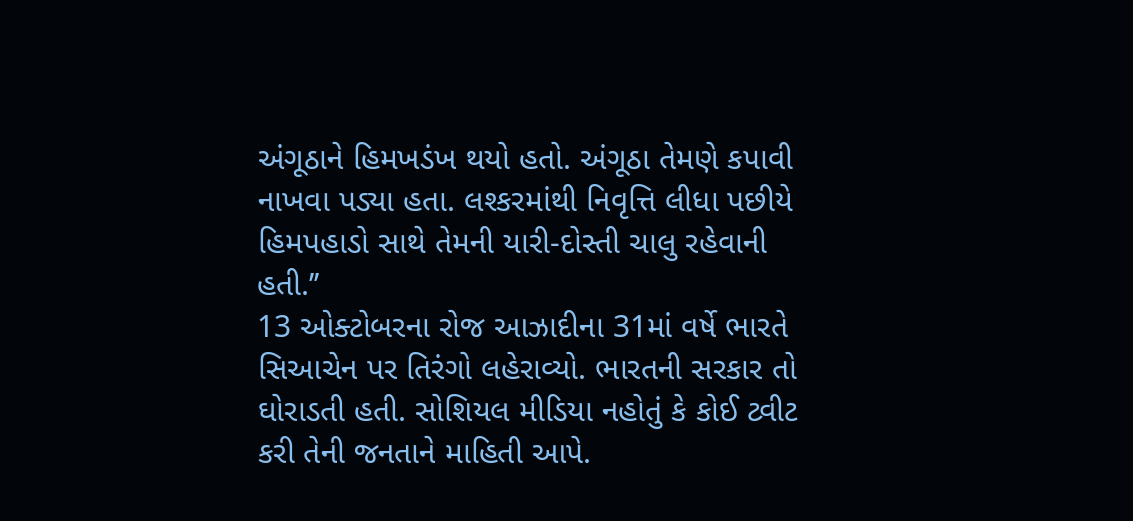અંગૂઠાને હિમખડંખ થયો હતો. અંગૂઠા તેમણે કપાવી નાખવા પડ્યા હતા. લશ્કરમાંથી નિવૃત્તિ લીધા પછીયે હિમપહાડો સાથે તેમની યારી-દોસ્તી ચાલુ રહેવાની હતી.’’
13 ઓક્ટોબરના રોજ આઝાદીના 31માં વર્ષે ભારતે સિઆચેન પર તિરંગો લહેરાવ્યો. ભારતની સરકાર તો ઘોરાડતી હતી. સોશિયલ મીડિયા નહોતું કે કોઈ ટ્વીટ કરી તેની જનતાને માહિતી આપે.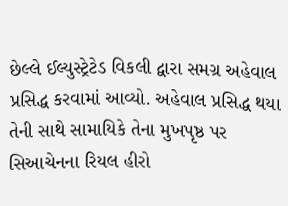છેલ્લે ઈલ્યુસ્ટ્રેટેડ વિકલી દ્વારા સમગ્ર અહેવાલ પ્રસિદ્ધ કરવામાં આવ્યો. અહેવાલ પ્રસિદ્ધ થયા તેની સાથે સામાયિકે તેના મુખપૃષ્ઠ પર સિઆચેનના રિયલ હીરો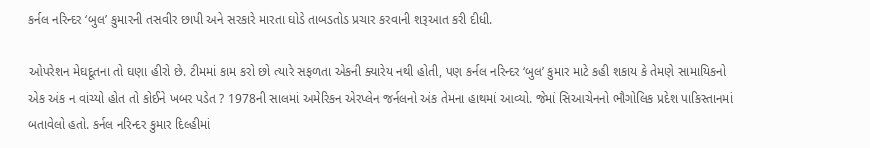કર્નલ નરિન્દર ‘બુલ’ કુમારની તસવીર છાપી અને સરકારે મારતા ઘોડે તાબડતોડ પ્રચાર કરવાની શરૂઆત કરી દીધી.

ઓપરેશન મેઘદૂતના તો ઘણા હીરો છે. ટીમમાં કામ કરો છો ત્યારે સફળતા એકની ક્યારેય નથી હોતી, પણ કર્નલ નરિન્દર ‘બુલ’ કુમાર માટે કહી શકાય કે તેમણે સામાયિકનો એક અંક ન વાંચ્યો હોત તો કોઈને ખબર પડેત ? 1978ની સાલમાં અમેરિકન એરપ્લેન જર્નલનો અંક તેમના હાથમાં આવ્યો. જેમાં સિઆચેનનો ભૌગોલિક પ્રદેશ પાકિસ્તાનમાં બતાવેલો હતો. કર્નલ નરિન્દર કુમાર દિલ્હીમાં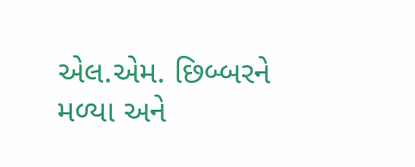એલ.એમ. છિબ્બરને મળ્યા અને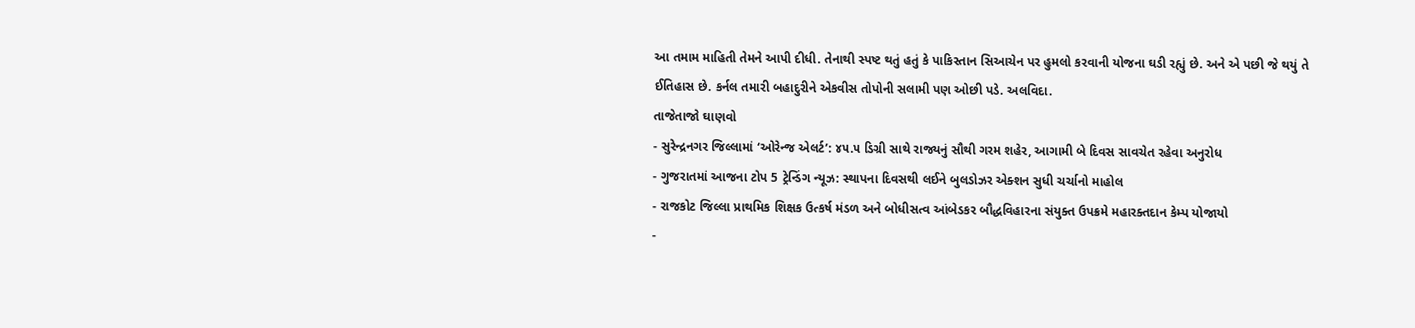આ તમામ માહિતી તેમને આપી દીધી. તેનાથી સ્પષ્ટ થતું હતું કે પાકિસ્તાન સિઆચેન પર હુમલો કરવાની યોજના ઘડી રહ્યું છે. અને એ પછી જે થયું તે ઈતિહાસ છે. કર્નલ તમારી બહાદુરીને એકવીસ તોપોની સલામી પણ ઓછી પડે. અલવિદા.
તાજેતાજો ઘાણવો
- સુરેન્દ્રનગર જિલ્લામાં ‘ઓરેન્જ એલર્ટ’: ૪૫.૫ ડિગ્રી સાથે રાજ્યનું સૌથી ગરમ શહેર, આગામી બે દિવસ સાવચેત રહેવા અનુરોધ
- ગુજરાતમાં આજના ટોપ 5 ટ્રેન્ડિંગ ન્યૂઝ: સ્થાપના દિવસથી લઈને બુલડોઝર એક્શન સુધી ચર્ચાનો માહોલ
- રાજકોટ જિલ્લા પ્રાથમિક શિક્ષક ઉત્કર્ષ મંડળ અને બોધીસત્વ આંબેડકર બૌદ્ધવિહારના સંયુક્ત ઉપક્રમે મહારક્તદાન કેમ્પ યોજાયો
-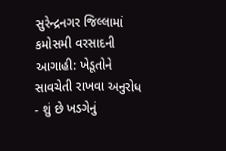સુરેન્દ્રનગર જિલ્લામાં કમોસમી વરસાદની આગાહી: ખેડૂતોને સાવચેતી રાખવા અનુરોધ
- શું છે ખડગેનું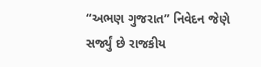“અભણ ગુજરાત” નિવેદન જેણે સર્જ્યું છે રાજકીય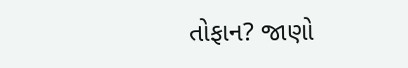તોફાન? જાણો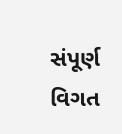સંપૂર્ણ વિગત